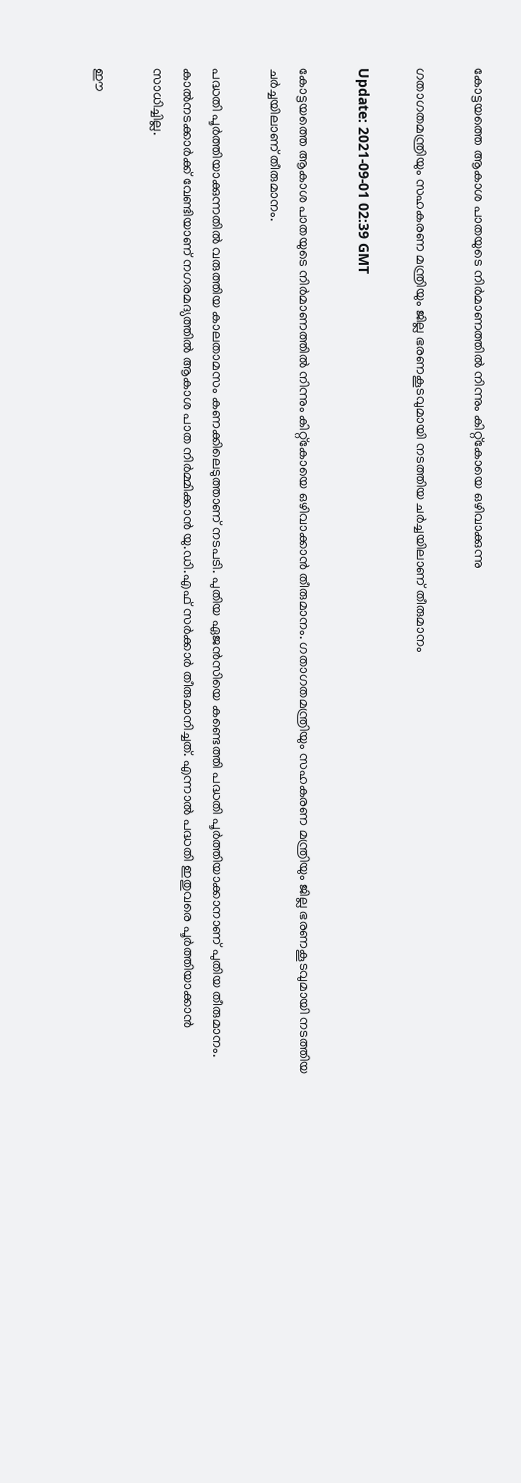കോട്ടയത്തെ ആകാശ പാതയുടെ നിര്‍മാണത്തില്‍ നിന്നും കിറ്റ്കോയെ ഒഴിവാക്കുന്നു

ഗതാഗതമന്ത്രിയും സഹകരണ മന്ത്രിയും ജില്ല ഭരണകൂടവുമായി നടത്തിയ ചര്‍ച്ചയിലാണ് തീരുമാനം

Update: 2021-09-01 02:39 GMT

കോട്ടയത്തെ ആകാശ പാതയുടെ നിര്‍മാണത്തില്‍ നിന്നും കിറ്റ്കോയെ ഒഴിവാക്കാന്‍ തീരുമാനം. ഗതാഗതമന്ത്രിയും സഹകരണ മന്ത്രിയും ജില്ല ഭരണകൂടവുമായി നടത്തിയ ചര്‍ച്ചയിലാണ് തീരുമാനം.

പദ്ധതി പൂര്‍ത്തിയാക്കുന്നതില്‍ വരുത്തിയ കാലതാമസം കണക്കിലെടുത്താണ് നടപടി. പുതിയ ഏജന്‍സിയെ കണ്ടെത്തി പദ്ധതി പൂര്‍ത്തിയാക്കാനാണ് പുതിയ തീരുമാനം. കാല്‍നടക്കാര്‍ക്ക് വേണ്ടിയാണ് നഗരമദ്യത്തില്‍ ആകാശ പാത നിര്‍മ്മിക്കാന്‍ യു.ഡി.എഫ് സര്‍ക്കാര്‍ തീരുമാനിച്ചത്. എന്നാല്‍ പദ്ധതി ഇതുവരെ പൂര്‍ത്തിയാക്കാന്‍ സാധിച്ചില്ല.

ഈ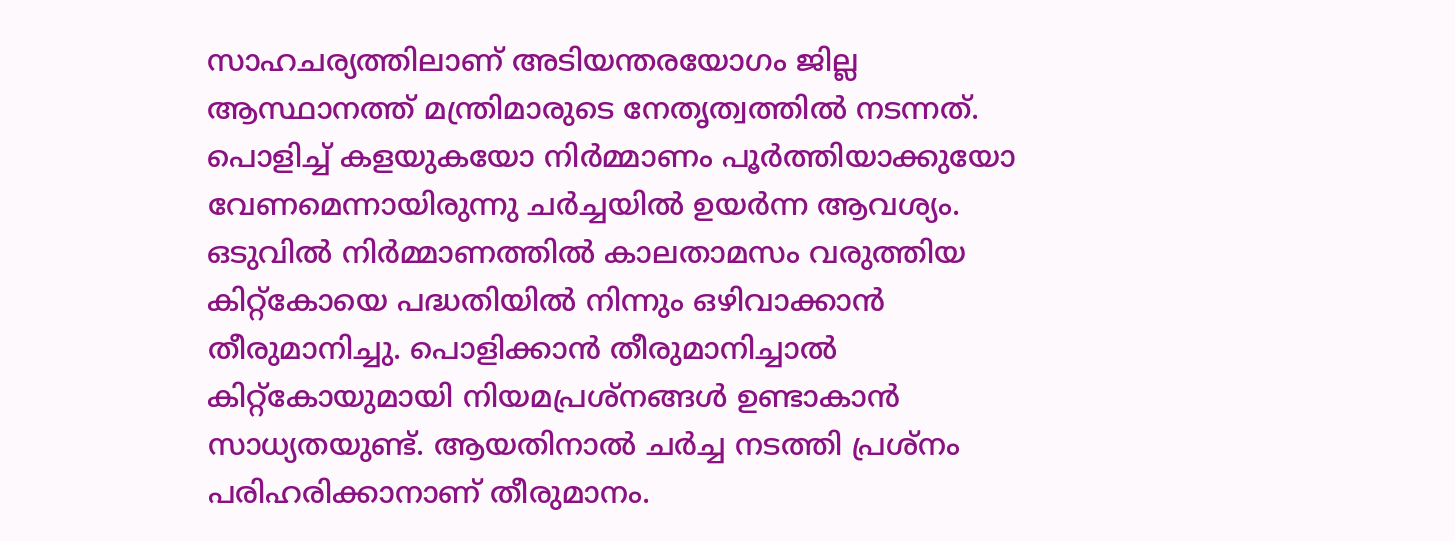സാഹചര്യത്തിലാണ് അടിയന്തരയോഗം ജില്ല ആസ്ഥാനത്ത് മന്ത്രിമാരുടെ നേതൃത്വത്തില്‍ നടന്നത്. പൊളിച്ച് കളയുകയോ നിര്‍മ്മാണം പൂര്‍ത്തിയാക്കുയോ വേണമെന്നായിരുന്നു ചര്‍ച്ചയില്‍ ഉയര്‍ന്ന ആവശ്യം. ഒടുവില്‍ നിര്‍മ്മാണത്തില്‍ കാലതാമസം വരുത്തിയ കിറ്റ്കോയെ പദ്ധതിയില്‍ നിന്നും ഒഴിവാക്കാന്‍ തീരുമാനിച്ചു. പൊളിക്കാൻ തീരുമാനിച്ചാൽ കിറ്റ്കോയുമായി നിയമപ്രശ്നങ്ങള്‍ ഉണ്ടാകാന്‍ സാധ്യതയുണ്ട്. ആയതിനാല്‍ ചര്‍ച്ച നടത്തി പ്രശ്നം പരിഹരിക്കാനാണ് തീരുമാനം.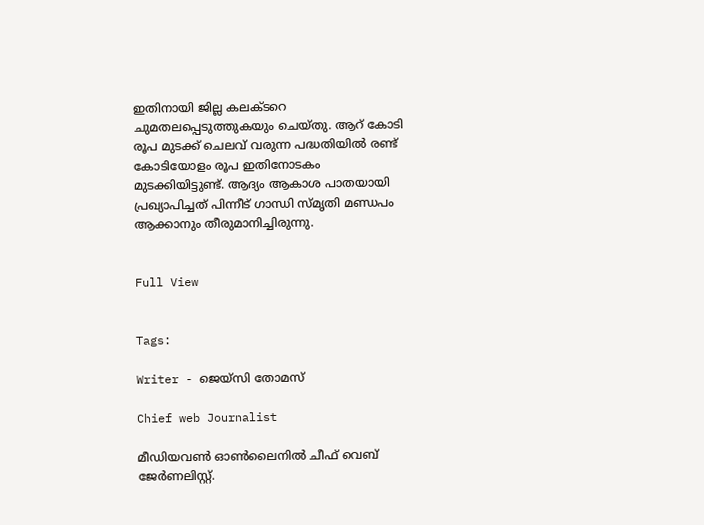ഇതിനായി ജില്ല കലക്ടറെ ചുമതലപ്പെടുത്തുകയും ചെയ്തു. ആറ് കോടി രൂപ മുടക്ക് ചെലവ് വരുന്ന പദ്ധതിയില്‍ രണ്ട് കോടിയോളം രൂപ ഇതിനോടകം മുടക്കിയിട്ടുണ്ട്. ആദ്യം ആകാശ പാതയായി പ്രഖ്യാപിച്ചത് പിന്നീട് ഗാന്ധി സ്മൃതി മണ്ഡപം ആക്കാനും തീരുമാനിച്ചിരുന്നു.


Full View


Tags:

Writer - ജെയ്സി തോമസ്

Chief web Journalist

മീഡിയവൺ ഓൺലൈനിൽ ചീഫ് വെബ് ജേർണലിസ്റ്റ്.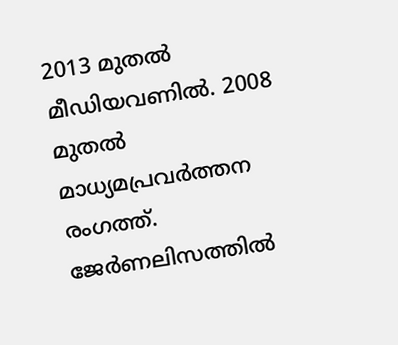2013 മുതൽ മീഡിയവണിൽ. 2008 മുതൽ മാധ്യമപ്രവർത്തന രംഗത്ത്. ജേർണലിസത്തിൽ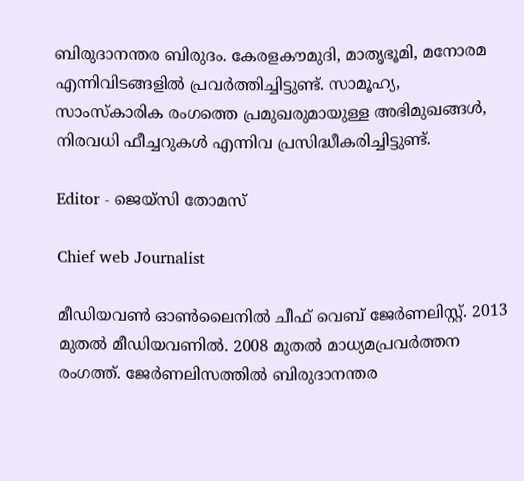ബിരുദാനന്തര ബിരുദം. കേരളകൗമുദി, മാതൃഭൂമി, മനോരമ എന്നിവിടങ്ങളിൽ പ്രവർത്തിച്ചിട്ടുണ്ട്. സാമൂഹ്യ, സാംസ്‌കാരിക രംഗത്തെ പ്രമുഖരുമായുള്ള അഭിമുഖങ്ങൾ, നിരവധി ഫീച്ചറുകൾ എന്നിവ പ്രസിദ്ധീകരിച്ചിട്ടുണ്ട്.

Editor - ജെയ്സി തോമസ്

Chief web Journalist

മീഡിയവൺ ഓൺലൈനിൽ ചീഫ് വെബ് ജേർണലിസ്റ്റ്. 2013 മുതൽ മീഡിയവണിൽ. 2008 മുതൽ മാധ്യമപ്രവർത്തന രംഗത്ത്. ജേർണലിസത്തിൽ ബിരുദാനന്തര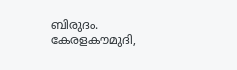ബിരുദം. കേരളകൗമുദി,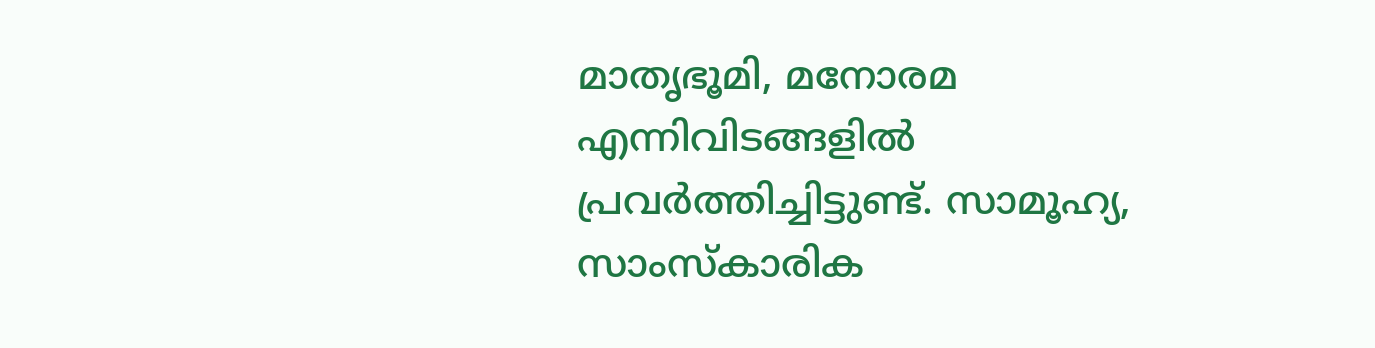മാതൃഭൂമി, മനോരമ എന്നിവിടങ്ങളിൽ പ്രവർത്തിച്ചിട്ടുണ്ട്. സാമൂഹ്യ, സാംസ്‌കാരിക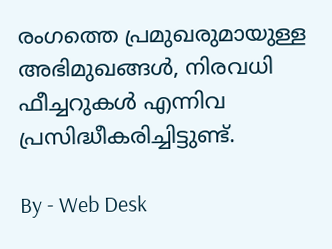രംഗത്തെ പ്രമുഖരുമായുള്ള അഭിമുഖങ്ങൾ, നിരവധി ഫീച്ചറുകൾ എന്നിവ പ്രസിദ്ധീകരിച്ചിട്ടുണ്ട്.

By - Web Desk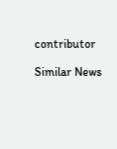contributor

Similar News